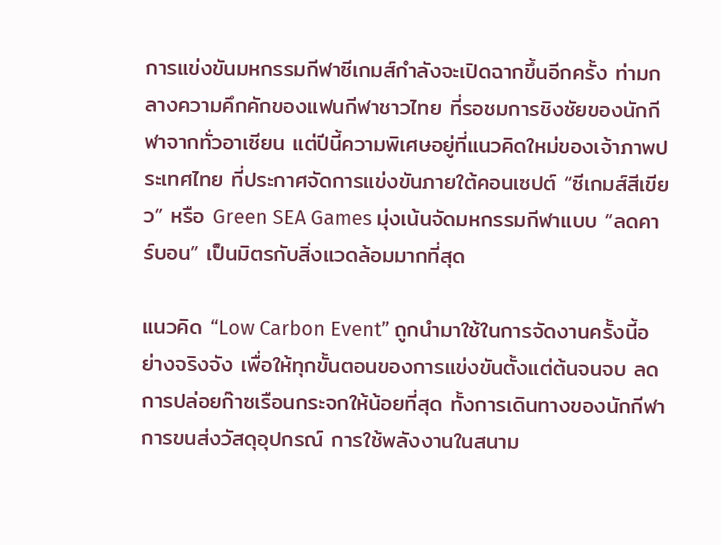การแข่งขันมหกรรมกีฬาซีเกมส์กำลังจะเปิดฉากขึ้นอีกครั้ง ท่ามกลางความคึกคักของแฟนกีฬาชาวไทย ที่รอชมการชิงชัยของนักกีฬาจากทั่วอาเซียน แต่ปีนี้ความพิเศษอยู่ที่แนวคิดใหม่ของเจ้าภาพประเทศไทย ที่ประกาศจัดการแข่งขันภายใต้คอนเซปต์ “ซีเกมส์สีเขียว” หรือ Green SEA Games มุ่งเน้นจัดมหกรรมกีฬาแบบ “ลดคาร์บอน” เป็นมิตรกับสิ่งแวดล้อมมากที่สุด

แนวคิด “Low Carbon Event” ถูกนำมาใช้ในการจัดงานครั้งนี้อย่างจริงจัง เพื่อให้ทุกขั้นตอนของการแข่งขันตั้งแต่ต้นจนจบ ลดการปล่อยก๊าซเรือนกระจกให้น้อยที่สุด ทั้งการเดินทางของนักกีฬา การขนส่งวัสดุอุปกรณ์ การใช้พลังงานในสนาม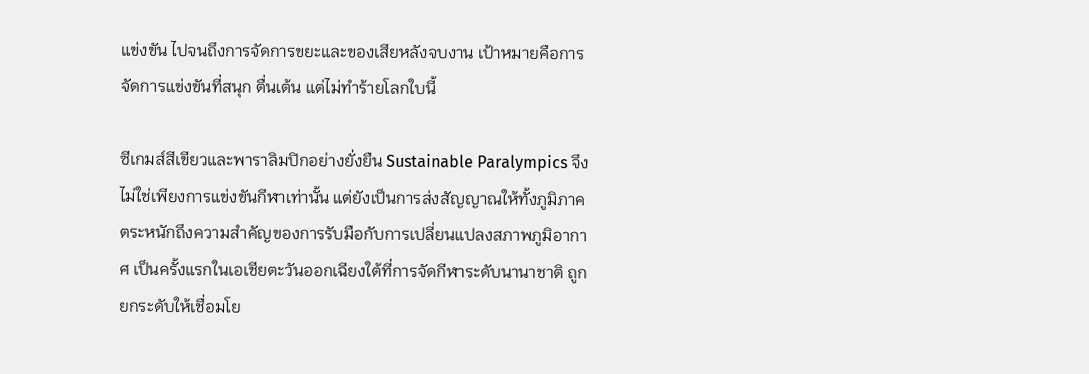แข่งขัน ไปจนถึงการจัดการขยะและของเสียหลังจบงาน เป้าหมายคือการจัดการแข่งขันที่สนุก ตื่นเต้น แต่ไม่ทำร้ายโลกใบนี้

ซีเกมส์สีเขียวและพาราลิมปิกอย่างยั่งยืน Sustainable Paralympics จึงไม่ใช่เพียงการแข่งขันกีฬาเท่านั้น แต่ยังเป็นการส่งสัญญาณให้ทั้งภูมิภาคตระหนักถึงความสำคัญของการรับมือกับการเปลี่ยนแปลงสภาพภูมิอากาศ เป็นครั้งแรกในเอเชียตะวันออกเฉียงใต้ที่การจัดกีฬาระดับนานาชาติ ถูกยกระดับให้เชื่อมโย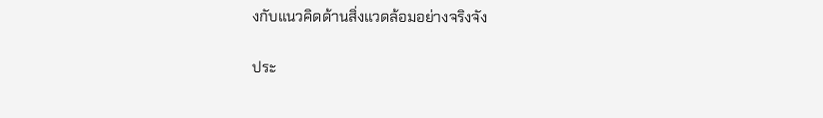งกับแนวคิดด้านสิ่งแวดล้อมอย่างจริงจัง

ประ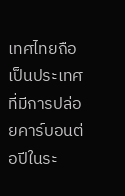เทศไทยถือเป็นประเทศที่มีการปล่อยคาร์บอนต่อปีในระ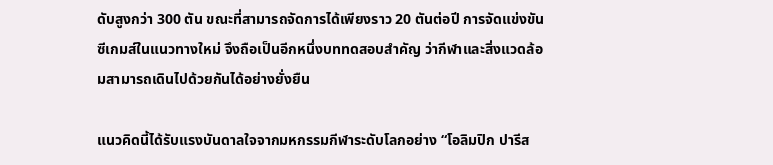ดับสูงกว่า 300 ตัน ขณะที่สามารถจัดการได้เพียงราว 20 ตันต่อปี การจัดแข่งขันซีเกมส์ในแนวทางใหม่ จึงถือเป็นอีกหนึ่งบททดสอบสำคัญ ว่ากีฬาและสิ่งแวดล้อมสามารถเดินไปด้วยกันได้อย่างยั่งยืน

แนวคิดนี้ได้รับแรงบันดาลใจจากมหกรรมกีฬาระดับโลกอย่าง “โอลิมปิก ปารีส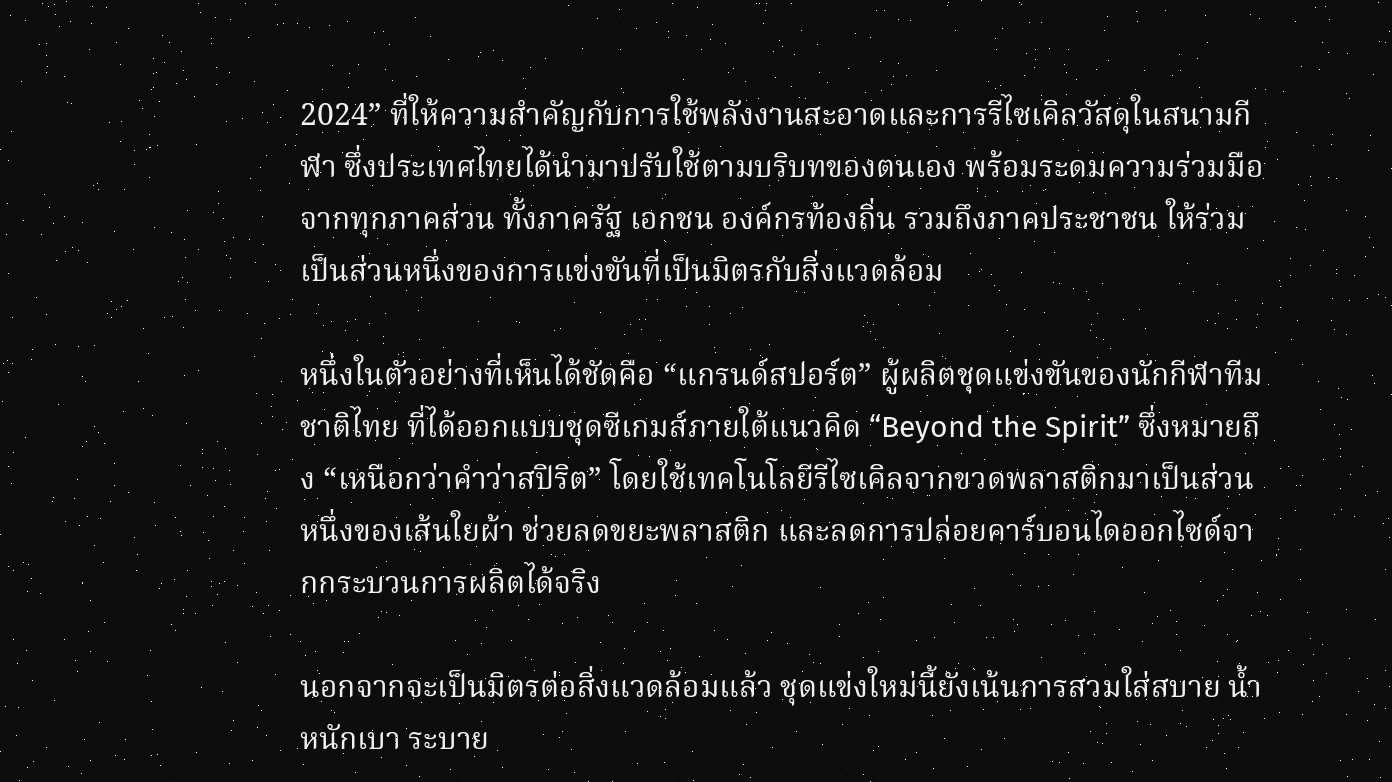2024” ที่ให้ความสำคัญกับการใช้พลังงานสะอาดและการรีไซเคิลวัสดุในสนามกีฬา ซึ่งประเทศไทยได้นำมาปรับใช้ตามบริบทของตนเอง พร้อมระดมความร่วมมือจากทุกภาคส่วน ทั้งภาครัฐ เอกชน องค์กรท้องถิ่น รวมถึงภาคประชาชน ให้ร่วมเป็นส่วนหนึ่งของการแข่งขันที่เป็นมิตรกับสิ่งแวดล้อม

หนึ่งในตัวอย่างที่เห็นได้ชัดคือ “แกรนด์สปอร์ต” ผู้ผลิตชุดแข่งขันของนักกีฬาทีมชาติไทย ที่ได้ออกแบบชุดซีเกมส์ภายใต้แนวคิด “Beyond the Spirit” ซึ่งหมายถึง “เหนือกว่าคำว่าสปิริต” โดยใช้เทคโนโลยีรีไซเคิลจากขวดพลาสติกมาเป็นส่วนหนึ่งของเส้นใยผ้า ช่วยลดขยะพลาสติก และลดการปล่อยคาร์บอนไดออกไซด์จากกระบวนการผลิตได้จริง

นอกจากจะเป็นมิตรต่อสิ่งแวดล้อมแล้ว ชุดแข่งใหม่นี้ยังเน้นการสวมใส่สบาย น้ำหนักเบา ระบาย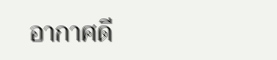อากาศดี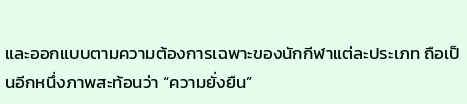และออกแบบตามความต้องการเฉพาะของนักกีฬาแต่ละประเภท ถือเป็นอีกหนึ่งภาพสะท้อนว่า “ความยั่งยืน”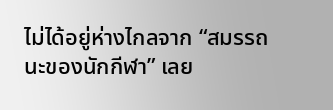ไม่ได้อยู่ห่างไกลจาก “สมรรถนะของนักกีฬา” เลย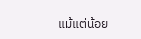แม้แต่น้อย